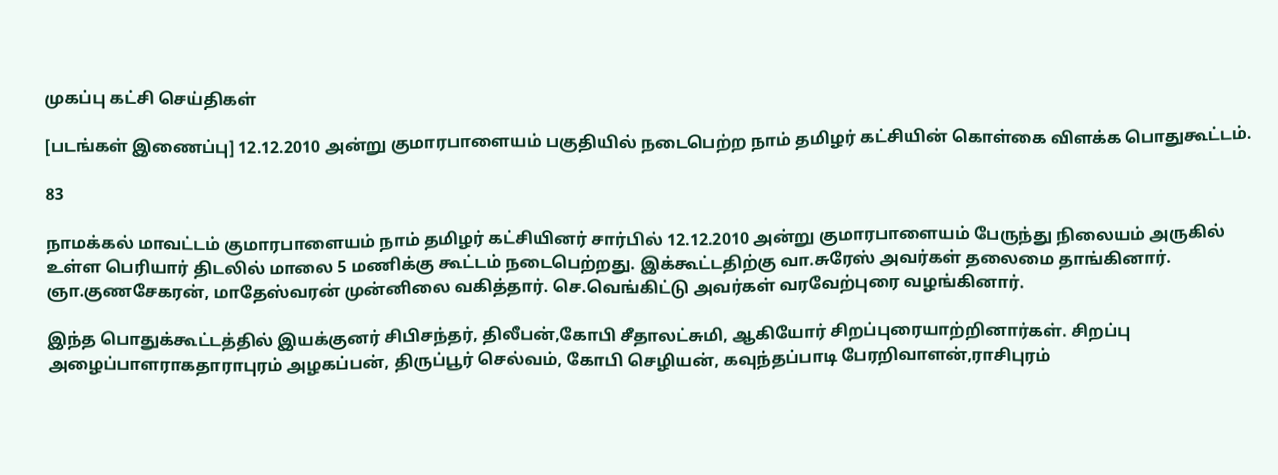முகப்பு கட்சி செய்திகள்

[படங்கள் இணைப்பு] 12.12.2010 அன்று குமாரபாளையம் பகுதியில் நடைபெற்ற நாம் தமிழர் கட்சியின் கொள்கை விளக்க பொதுகூட்டம்.

83

நாமக்கல் மாவட்டம் குமாரபாளையம் நாம் தமிழர் கட்சியினர் சார்பில் 12.12.2010 அன்று குமாரபாளையம் பேருந்து நிலையம் அருகில் உள்ள பெரியார் திடலில் மாலை 5 மணிக்கு கூட்டம் நடைபெற்றது. இக்கூட்டதிற்கு வா.சுரேஸ் அவர்கள் தலைமை தாங்கினார். ஞா.குணசேகரன், மாதேஸ்வரன் முன்னிலை வகித்தார். செ.வெங்கிட்டு அவர்கள் வரவேற்புரை வழங்கினார்.

இந்த பொதுக்கூட்டத்தில் இயக்குனர் சிபிசந்தர், திலீபன்,கோபி சீதாலட்சுமி, ஆகியோர் சிறப்புரையாற்றினார்கள். சிறப்பு அழைப்பாளராகதாராபுரம் அழகப்பன், திருப்பூர் செல்வம், கோபி செழியன், கவுந்தப்பாடி பேரறிவாளன்,ராசிபுரம்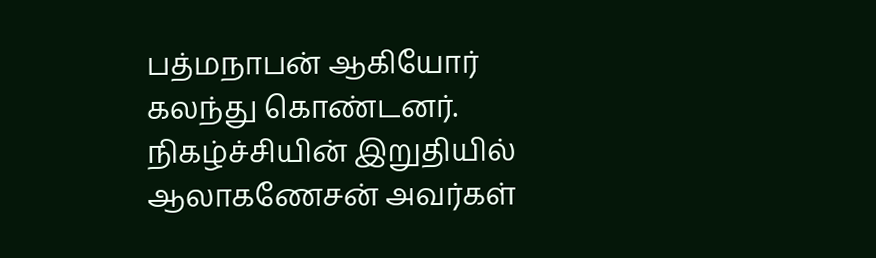பத்மநாபன் ஆகியோர் கலந்து கொண்டனர். நிகழ்ச்சியின் இறுதியில் ஆலாகணேசன் அவர்கள்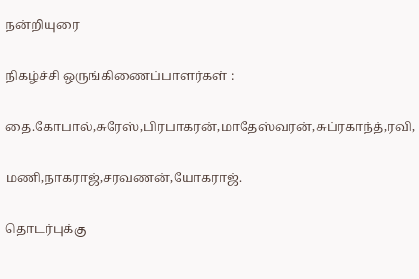நன்றியுரை

நிகழ்ச்சி ஒருங்கிணைப்பாளர்கள் :

தை.கோபால்,சுரேஸ்,பிரபாகரன்,மாதேஸ்வரன்,சுப்ரகாந்த்,ரவி,

மணி,நாகராஜ்,சரவணன்,யோகராஜ்.

தொடர்புக்கு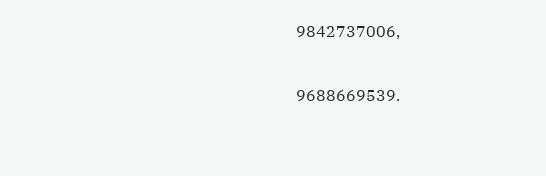9842737006,

9688669539.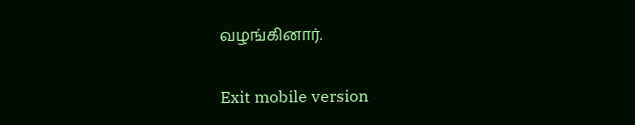வழங்கினார்.

Exit mobile version